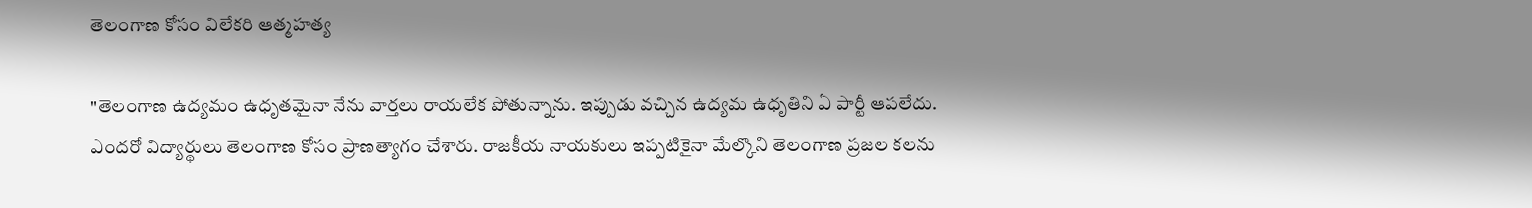తెలంగాణ కోసం విలేకరి ఆత్మహత్య

"తెలంగాణ ఉద్యమం ఉధృతమైనా నేను వార్తలు రాయలేక పోతున్నాను. ఇప్పుడు వచ్చిన ఉద్యమ ఉధృతిని ఏ పార్టీ ఆపలేదు. ఎందరో విద్యార్థులు తెలంగాణ కోసం ప్రాణత్యాగం చేశారు. రాజకీయ నాయకులు ఇప్పటికైనా మేల్కొని తెలంగాణ ప్రజల కలను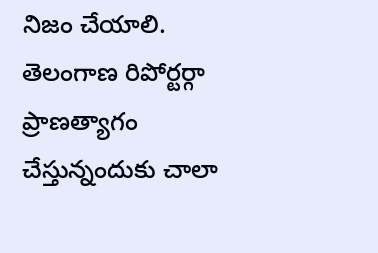నిజం చేయాలి. తెలంగాణ రిపోర్టర్గా ప్రాణత్యాగం చేస్తున్నందుకు చాలా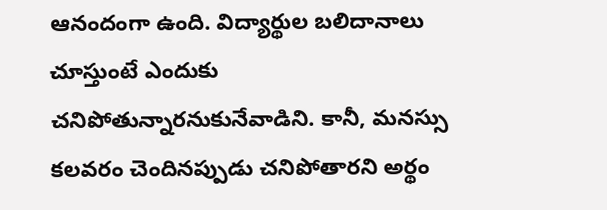ఆనందంగా ఉంది. విద్యార్థుల బలిదానాలు చూస్తుంటే ఎందుకు చనిపోతున్నారనుకునేవాడిని. కానీ, మనస్సు కలవరం చెందినప్పుడు చనిపోతారని అర్థం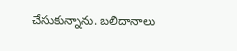చేసుకున్నాను. బలిదానాలు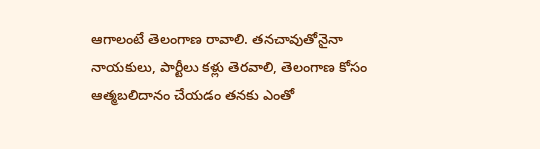ఆగాలంటే తెలంగాణ రావాలి. తనచావుతోనైనా నాయకులు, పార్టీలు కళ్లు తెరవాలి, తెలంగాణ కోసం ఆత్మబలిదానం చేయడం తనకు ఎంతో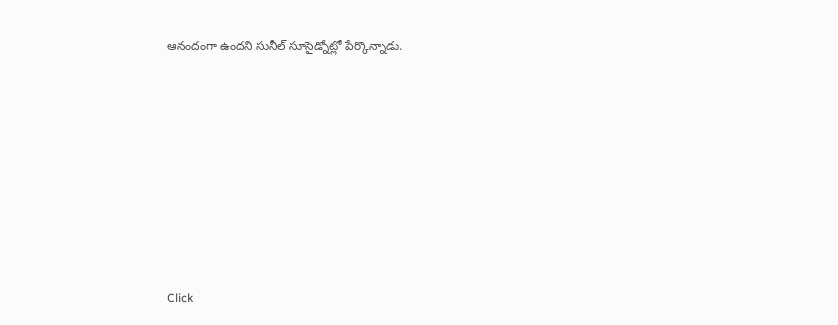ఆనందంగా ఉందని సునీల్ సూసైడ్నోట్లో పేర్కొన్నాడు.












Click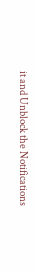it and Unblock the Notifications